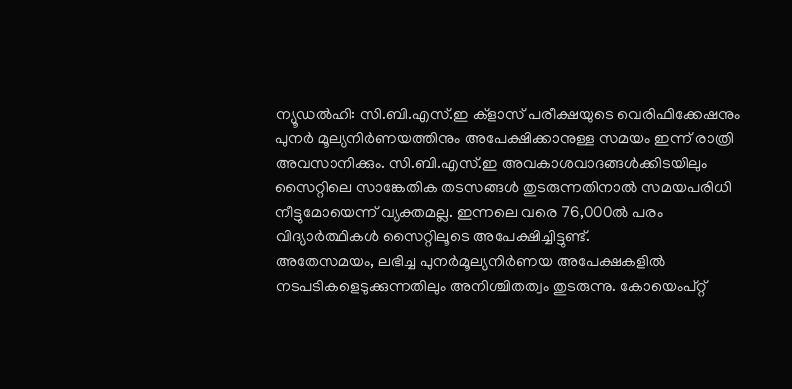ന്യൂഡൽഹി: സി.ബി.എസ്.ഇ ക്ളാസ് പരീക്ഷയുടെ വെരിഫിക്കേഷനും പുനർ മൂല്യനിർണയത്തിനും അപേക്ഷിക്കാനുള്ള സമയം ഇന്ന് രാത്രി അവസാനിക്കും. സി.ബി.എസ്.ഇ അവകാശവാദങ്ങൾക്കിടയിലും സൈറ്റിലെ സാങ്കേതിക തടസങ്ങൾ തുടരുന്നതിനാൽ സമയപരിധി നീട്ടുമോയെന്ന് വ്യക്തമല്ല. ഇന്നലെ വരെ 76,000ൽ പരം വിദ്യാർത്ഥികൾ സൈറ്റിലൂടെ അപേക്ഷിച്ചിട്ടുണ്ട്.
അതേസമയം, ലഭിച്ച പുനർമൂല്യനിർണയ അപേക്ഷകളിൽ നടപടികളെടുക്കുന്നതിലും അനിശ്ചിതത്വം തുടരുന്നു. കോയെംപ്റ്റ്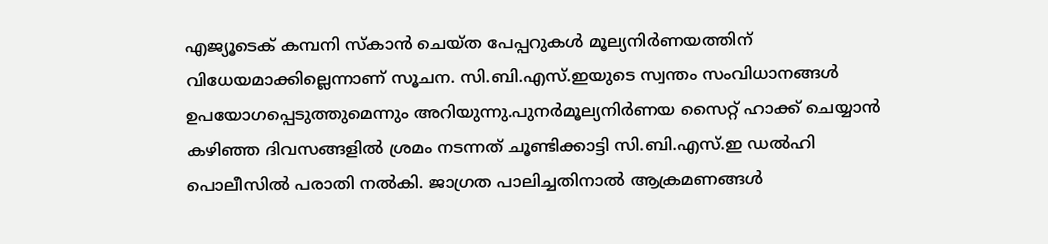എജ്യൂടെക് കമ്പനി സ്കാൻ ചെയ്ത പേപ്പറുകൾ മൂല്യനിർണയത്തിന് വിധേയമാക്കില്ലെന്നാണ് സൂചന. സി.ബി.എസ്.ഇയുടെ സ്വന്തം സംവിധാനങ്ങൾ ഉപയോഗപ്പെടുത്തുമെന്നും അറിയുന്നു.പുനർമൂല്യനിർണയ സൈറ്റ് ഹാക്ക് ചെയ്യാൻ കഴിഞ്ഞ ദിവസങ്ങളിൽ ശ്രമം നടന്നത് ചൂണ്ടിക്കാട്ടി സി.ബി.എസ്.ഇ ഡൽഹി പൊലീസിൽ പരാതി നൽകി. ജാഗ്രത പാലിച്ചതിനാൽ ആക്രമണങ്ങൾ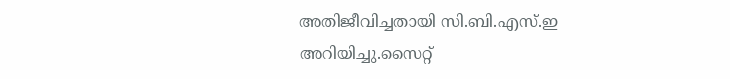അതിജീവിച്ചതായി സി.ബി.എസ്.ഇ അറിയിച്ചു.സൈറ്റ്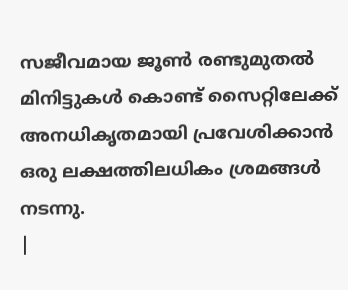സജീവമായ ജൂൺ രണ്ടുമുതൽ മിനിട്ടുകൾ കൊണ്ട് സൈറ്റിലേക്ക് അനധികൃതമായി പ്രവേശിക്കാൻ ഒരു ലക്ഷത്തിലധികം ശ്രമങ്ങൾ നടന്നു.
|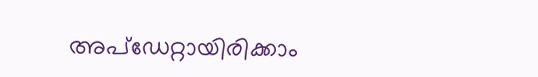അപ്ഡേറ്റായിരിക്കാം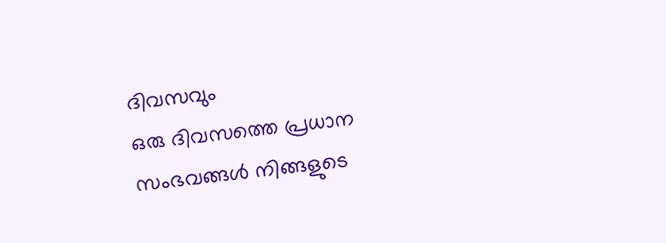ദിവസവും
ഒരു ദിവസത്തെ പ്രധാന സംഭവങ്ങൾ നിങ്ങളുടെ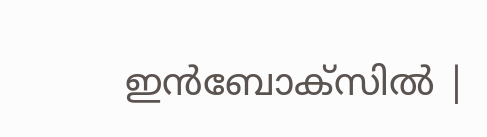ഇൻബോക്സിൽ |